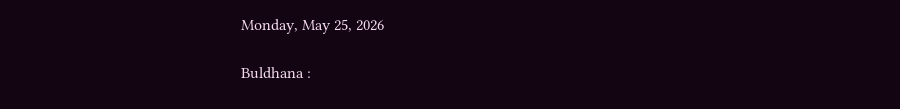Monday, May 25, 2026

Buldhana :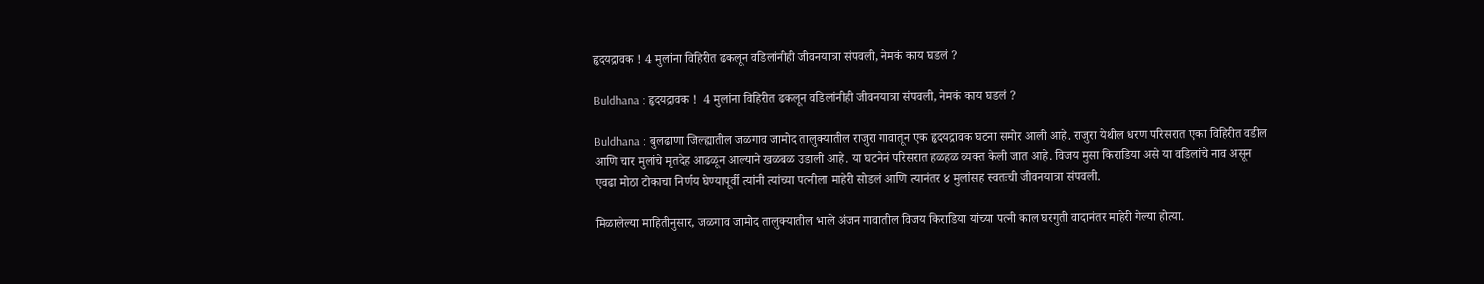हृदयद्रावक ! 4 मुलांना विहिरीत ढकलून वडिलांनीही जीवनयात्रा संपवली, नेमकं काय घडलं ?

Buldhana : हृदयद्रावक !  4 मुलांना विहिरीत ढकलून वडिलांनीही जीवनयात्रा संपवली, नेमकं काय घडलं ?

Buldhana : बुलढाणा जिल्ह्यातील जळगाव जामोद तालुक्यातील राजुरा गावातून एक हृदयद्रावक घटना समोर आली आहे. राजुरा येथील धरण परिसरात एका विहिरीत वडील आणि चार मुलांचे मृतदेह आढळून आल्याने खळबळ उडाली आहे. या घटनेनं परिसरात हळहळ व्यक्त केली जात आहे. विजय मुसा किराडिया असे या वडिलांचे नाव असून एवढा मोठा टोकाचा निर्णय घेण्यापूर्वी त्यांनी त्यांच्या पत्नीला माहेरी सोडलं आणि त्यानंतर ४ मुलांसह स्वतःची जीवनयात्रा संपवली.

मिळालेल्या माहितीनुसार, जळगाव जामोद तालुक्यातील भाले अंजन गावातील विजय किराडिया यांच्या पत्नी काल घरगुती वादानंतर माहेरी गेल्या होत्या.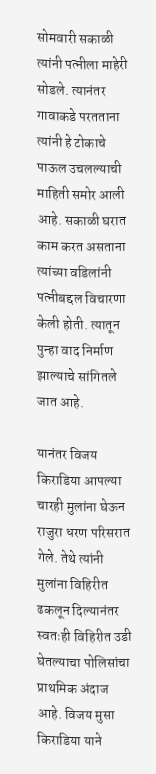सोमवारी सकाळी त्यांनी पत्नीला माहेरी सोडले. त्यानंतर गावाकडे परतताना त्यांनी हे टोकाचे पाऊल उचलल्याची माहिती समोर आली आहे. सकाळी घरात काम करत असताना त्यांच्या वडिलांनी पत्नीबद्दल विचारणा केली होती. त्यातून पुन्हा वाद निर्माण झाल्याचे सांगितले जात आहे.

यानंतर विजय किराडिया आपल्या चारही मुलांना घेऊन राजुरा धरण परिसरात गेले. तेथे त्यांनी मुलांना विहिरीत ढकलून दिल्यानंतर स्वतःही विहिरीत उडी घेतल्याचा पोलिसांचा प्राथमिक अंदाज आहे. विजय मुसा किराडिया याने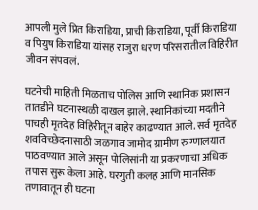आपली मुले प्रित किराडिया, प्राची किराडिया, पूर्वी किराडिया व पियुष किराडिया यांसह राजुरा धरण परिसरातील विहिरीत जीवन संपवलं.

घटनेची माहिती मिळताच पोलिस आणि स्थानिक प्रशासन तातडीने घटनास्थळी दाखल झाले. स्थानिकांच्या मदतीने पाचही मृतदेह विहिरीतून बाहेर काढण्यात आले. सर्व मृतदेह शवविच्छेदनासाठी जळगाव जामोद ग्रामीण रुग्णालयात पाठवण्यात आले असून पोलिसांनी या प्रकरणाचा अधिक तपास सुरू केला आहे. घरगुती कलह आणि मानसिक तणावातून ही घटना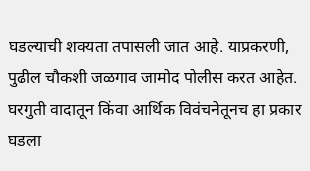घडल्याची शक्यता तपासली जात आहे. याप्रकरणी, पुढील चौकशी जळगाव जामोद पोलीस करत आहेत. घरगुती वादातून किंवा आर्थिक विवंचनेतूनच हा प्रकार घडला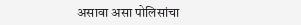असावा असा पोलिसांचा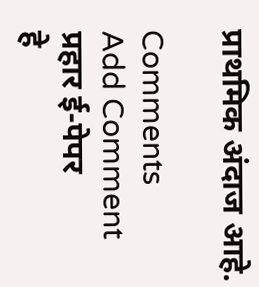प्राथमिक अंदाज आहे.

Comments
Add Comment
प्रहार ई-पेपर
हे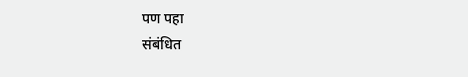पण पहा
संबंधित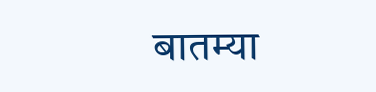बातम्या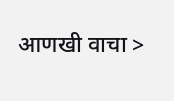आणखी वाचा >